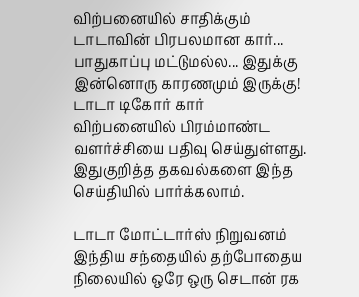விற்பனையில் சாதிக்கும் டாடாவின் பிரபலமான கார்... பாதுகாப்பு மட்டுமல்ல... இதுக்கு இன்னொரு காரணமும் இருக்கு!
டாடா டிகோர் கார் விற்பனையில் பிரம்மாண்ட வளர்ச்சியை பதிவு செய்துள்ளது. இதுகுறித்த தகவல்களை இந்த செய்தியில் பார்க்கலாம்.

டாடா மோட்டார்ஸ் நிறுவனம் இந்திய சந்தையில் தற்போதைய நிலையில் ஒரே ஒரு செடான் ரக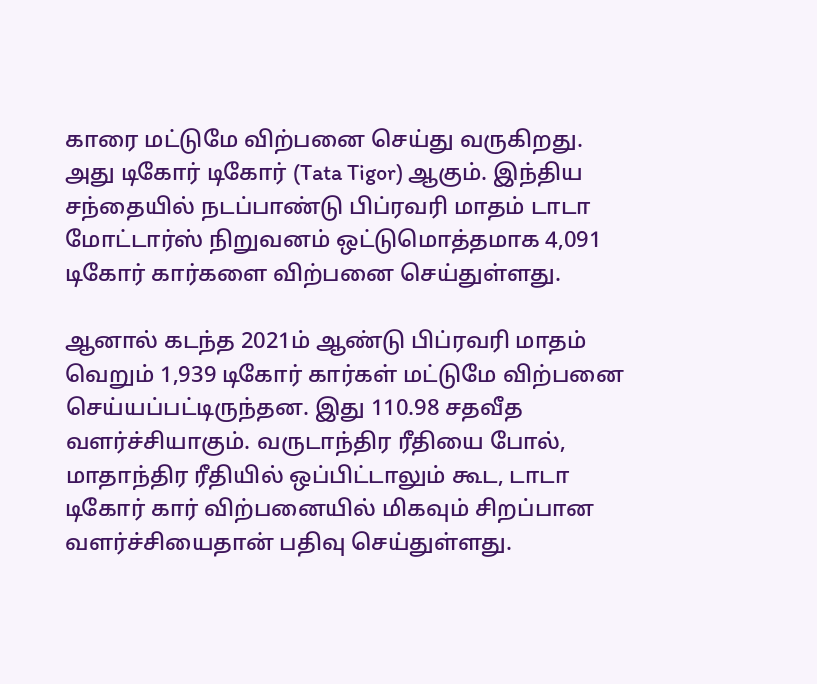காரை மட்டுமே விற்பனை செய்து வருகிறது. அது டிகோர் டிகோர் (Tata Tigor) ஆகும். இந்திய சந்தையில் நடப்பாண்டு பிப்ரவரி மாதம் டாடா மோட்டார்ஸ் நிறுவனம் ஒட்டுமொத்தமாக 4,091 டிகோர் கார்களை விற்பனை செய்துள்ளது.

ஆனால் கடந்த 2021ம் ஆண்டு பிப்ரவரி மாதம் வெறும் 1,939 டிகோர் கார்கள் மட்டுமே விற்பனை செய்யப்பட்டிருந்தன. இது 110.98 சதவீத வளர்ச்சியாகும். வருடாந்திர ரீதியை போல், மாதாந்திர ரீதியில் ஒப்பிட்டாலும் கூட, டாடா டிகோர் கார் விற்பனையில் மிகவும் சிறப்பான வளர்ச்சியைதான் பதிவு செய்துள்ளது.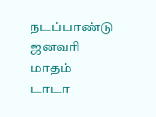நடப்பாண்டு ஜனவரி மாதம் டாடா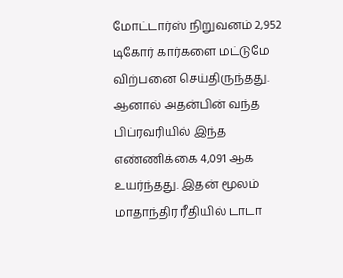மோட்டார்ஸ் நிறுவனம் 2,952 டிகோர் கார்களை மட்டுமே விற்பனை செய்திருந்தது. ஆனால் அதன்பின் வந்த பிப்ரவரியில் இந்த எண்ணிக்கை 4,091 ஆக உயர்ந்தது. இதன் மூலம் மாதாந்திர ரீதியில் டாடா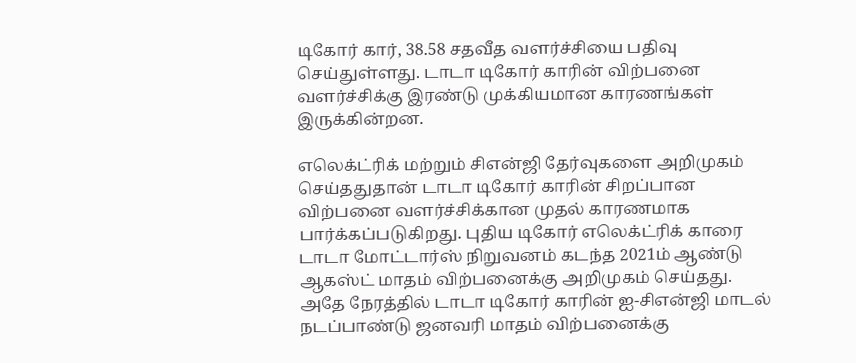டிகோர் கார், 38.58 சதவீத வளர்ச்சியை பதிவு செய்துள்ளது. டாடா டிகோர் காரின் விற்பனை வளர்ச்சிக்கு இரண்டு முக்கியமான காரணங்கள் இருக்கின்றன.

எலெக்ட்ரிக் மற்றும் சிஎன்ஜி தேர்வுகளை அறிமுகம் செய்ததுதான் டாடா டிகோர் காரின் சிறப்பான விற்பனை வளர்ச்சிக்கான முதல் காரணமாக பார்க்கப்படுகிறது. புதிய டிகோர் எலெக்ட்ரிக் காரை டாடா மோட்டார்ஸ் நிறுவனம் கடந்த 2021ம் ஆண்டு ஆகஸ்ட் மாதம் விற்பனைக்கு அறிமுகம் செய்தது. அதே நேரத்தில் டாடா டிகோர் காரின் ஐ-சிஎன்ஜி மாடல் நடப்பாண்டு ஜனவரி மாதம் விற்பனைக்கு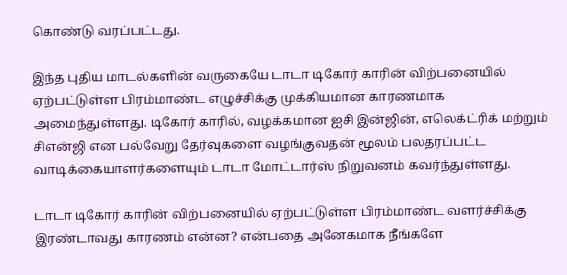கொண்டு வரப்பட்டது.

இந்த புதிய மாடல்களின் வருகையே டாடா டிகோர் காரின் விற்பனையில் ஏற்பட்டுள்ள பிரம்மாண்ட எழுச்சிக்கு முக்கியமான காரணமாக அமைந்துள்ளது. டிகோர் காரில், வழக்கமான ஐசி இன்ஜின், எலெக்ட்ரிக் மற்றும் சிஎன்ஜி என பல்வேறு தேர்வுகளை வழங்குவதன் மூலம் பலதரப்பட்ட வாடிக்கையாளர்களையும் டாடா மோட்டார்ஸ் நிறுவனம் கவர்ந்துள்ளது.

டாடா டிகோர் காரின் விற்பனையில் ஏற்பட்டுள்ள பிரம்மாண்ட வளர்ச்சிக்கு இரண்டாவது காரணம் என்ன? என்பதை அனேகமாக நீங்களே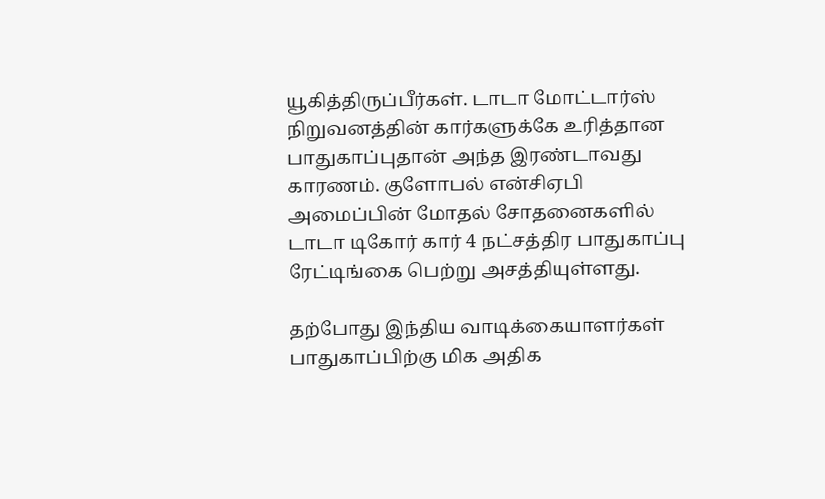யூகித்திருப்பீர்கள். டாடா மோட்டார்ஸ் நிறுவனத்தின் கார்களுக்கே உரித்தான பாதுகாப்புதான் அந்த இரண்டாவது காரணம். குளோபல் என்சிஏபி அமைப்பின் மோதல் சோதனைகளில் டாடா டிகோர் கார் 4 நட்சத்திர பாதுகாப்பு ரேட்டிங்கை பெற்று அசத்தியுள்ளது.

தற்போது இந்திய வாடிக்கையாளர்கள் பாதுகாப்பிற்கு மிக அதிக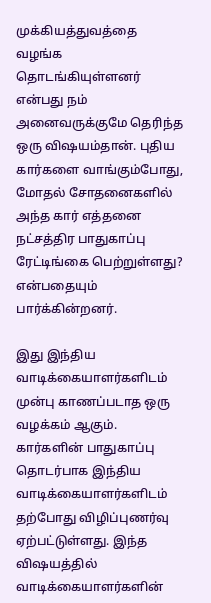முக்கியத்துவத்தை வழங்க தொடங்கியுள்ளனர் என்பது நம் அனைவருக்குமே தெரிந்த ஒரு விஷயம்தான். புதிய கார்களை வாங்கும்போது, மோதல் சோதனைகளில் அந்த கார் எத்தனை நட்சத்திர பாதுகாப்பு ரேட்டிங்கை பெற்றுள்ளது? என்பதையும் பார்க்கின்றனர்.

இது இந்திய வாடிக்கையாளர்களிடம் முன்பு காணப்படாத ஒரு வழக்கம் ஆகும். கார்களின் பாதுகாப்பு தொடர்பாக இந்திய வாடிக்கையாளர்களிடம் தற்போது விழிப்புணர்வு ஏற்பட்டுள்ளது. இந்த விஷயத்தில் வாடிக்கையாளர்களின்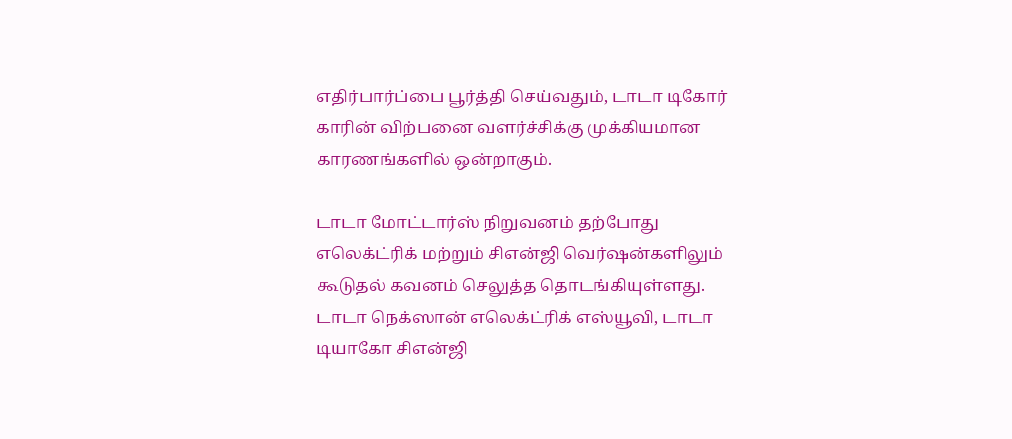எதிர்பார்ப்பை பூர்த்தி செய்வதும், டாடா டிகோர் காரின் விற்பனை வளர்ச்சிக்கு முக்கியமான காரணங்களில் ஒன்றாகும்.

டாடா மோட்டார்ஸ் நிறுவனம் தற்போது எலெக்ட்ரிக் மற்றும் சிஎன்ஜி வெர்ஷன்களிலும் கூடுதல் கவனம் செலுத்த தொடங்கியுள்ளது. டாடா நெக்ஸான் எலெக்ட்ரிக் எஸ்யூவி, டாடா டியாகோ சிஎன்ஜி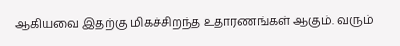ஆகியவை இதற்கு மிகச்சிறந்த உதாரணங்கள் ஆகும். வரும்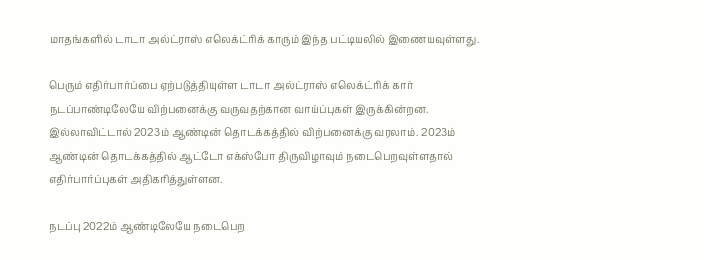மாதங்களில் டாடா அல்ட்ராஸ் எலெக்ட்ரிக் காரும் இந்த பட்டியலில் இணையவுள்ளது.

பெரும் எதிர்பார்ப்பை ஏற்படுத்தியுள்ள டாடா அல்ட்ராஸ் எலெக்ட்ரிக் கார் நடப்பாண்டிலேயே விற்பனைக்கு வருவதற்கான வாய்ப்புகள் இருக்கின்றன. இல்லாவிட்டால் 2023ம் ஆண்டின் தொடக்கத்தில் விற்பனைக்கு வரலாம். 2023ம் ஆண்டின் தொடக்கத்தில் ஆட்டோ எக்ஸ்போ திருவிழாவும் நடைபெறவுள்ளதால் எதிர்பார்ப்புகள் அதிகரித்துள்ளன.

நடப்பு 2022ம் ஆண்டிலேயே நடைபெற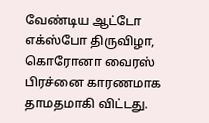வேண்டிய ஆட்டோ எக்ஸ்போ திருவிழா, கொரோனா வைரஸ் பிரச்னை காரணமாக தாமதமாகி விட்டது.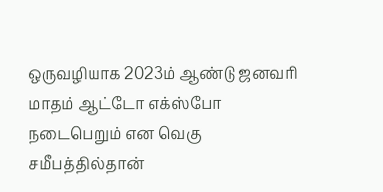ஒருவழியாக 2023ம் ஆண்டு ஜனவரி மாதம் ஆட்டோ எக்ஸ்போ நடைபெறும் என வெகு சமீபத்தில்தான்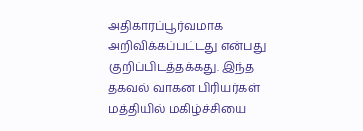அதிகாரப்பூர்வமாக அறிவிக்கப்பட்டது என்பது குறிப்பிடத்தக்கது. இந்த தகவல் வாகன பிரியர்கள் மத்தியில் மகிழ்ச்சியை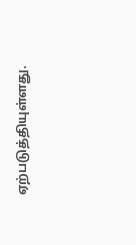ஏற்படுத்தியுள்ளது.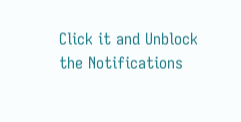Click it and Unblock the Notifications